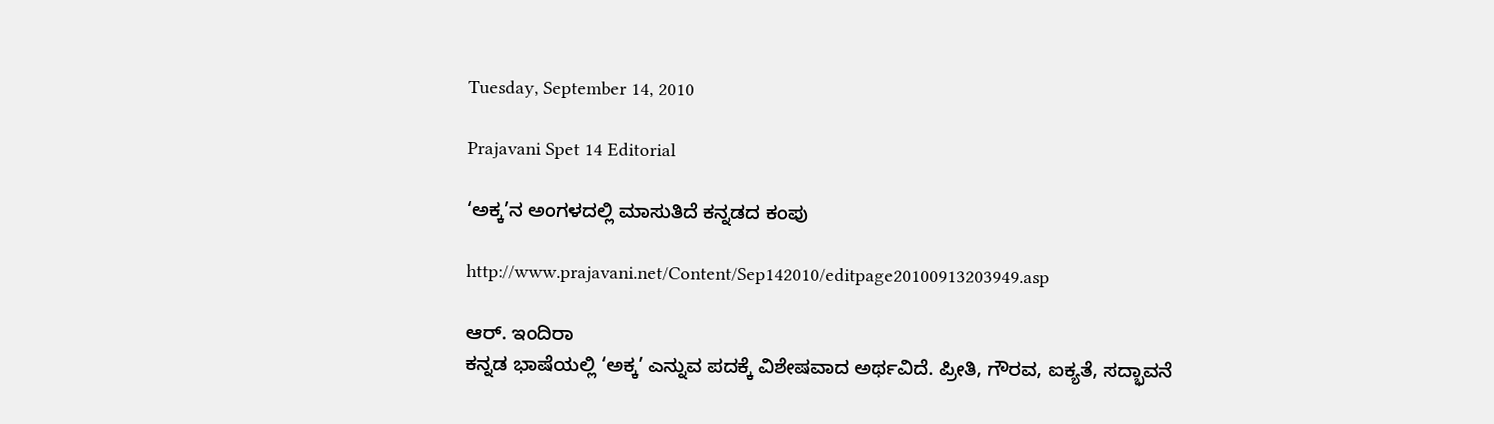Tuesday, September 14, 2010

Prajavani Spet 14 Editorial

‘ಅಕ್ಕ’ನ ಅಂಗಳದಲ್ಲಿ ಮಾಸುತಿದೆ ಕನ್ನಡದ ಕಂಪು

http://www.prajavani.net/Content/Sep142010/editpage20100913203949.asp

ಆರ್. ಇಂದಿರಾ
ಕನ್ನಡ ಭಾಷೆಯಲ್ಲಿ ‘ಅಕ್ಕ’ ಎನ್ನುವ ಪದಕ್ಕೆ ವಿಶೇಷವಾದ ಅರ್ಥವಿದೆ. ಪ್ರೀತಿ, ಗೌರವ, ಐಕ್ಯತೆ, ಸದ್ಭಾವನೆ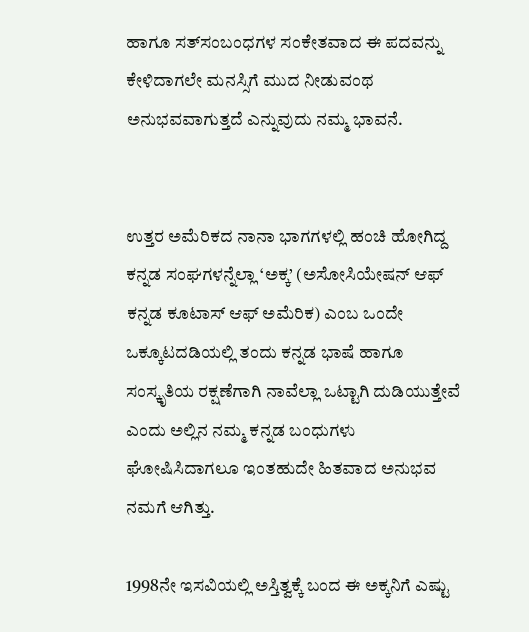ಹಾಗೂ ಸತ್‌ಸಂಬಂಧಗಳ ಸಂಕೇತವಾದ ಈ ಪದವನ್ನು ಕೇಳಿದಾಗಲೇ ಮನಸ್ಸಿಗೆ ಮುದ ನೀಡುವಂಥ ಅನುಭವವಾಗುತ್ತದೆ ಎನ್ನುವುದು ನಮ್ಮ ಭಾವನೆ.


ಉತ್ತರ ಅಮೆರಿಕದ ನಾನಾ ಭಾಗಗಳಲ್ಲಿ ಹಂಚಿ ಹೋಗಿದ್ದ ಕನ್ನಡ ಸಂಘಗಳನ್ನೆಲ್ಲಾ ‘ಅಕ್ಕ’ (ಅಸೋಸಿಯೇಷನ್ ಆಫ್ ಕನ್ನಡ ಕೂಟಾಸ್ ಆಫ್ ಅಮೆರಿಕ) ಎಂಬ ಒಂದೇ ಒಕ್ಕೂಟದಡಿಯಲ್ಲಿ ತಂದು ಕನ್ನಡ ಭಾಷೆ ಹಾಗೂ ಸಂಸ್ಕೃತಿಯ ರಕ್ಷಣೆಗಾಗಿ ನಾವೆಲ್ಲಾ ಒಟ್ಟಾಗಿ ದುಡಿಯುತ್ತೇವೆ ಎಂದು ಅಲ್ಲಿನ ನಮ್ಮ ಕನ್ನಡ ಬಂಧುಗಳು ಘೋಷಿಸಿದಾಗಲೂ ಇಂತಹುದೇ ಹಿತವಾದ ಅನುಭವ ನಮಗೆ ಆಗಿತ್ತು.

1998ನೇ ಇಸವಿಯಲ್ಲಿ ಅಸ್ತಿತ್ವಕ್ಕೆ ಬಂದ ಈ ಅಕ್ಕನಿಗೆ ಎಷ್ಟು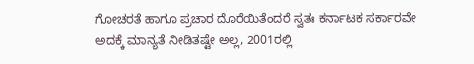ಗೋಚರತೆ ಹಾಗೂ ಪ್ರಚಾರ ದೊರೆಯಿತೆಂದರೆ ಸ್ವತಃ ಕರ್ನಾಟಕ ಸರ್ಕಾರವೇ ಅದಕ್ಕೆ ಮಾನ್ಯತೆ ನೀಡಿತಷ್ಟೇ ಅಲ್ಲ, 2001ರಲ್ಲಿ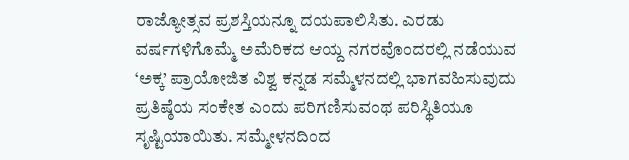ರಾಜ್ಯೋತ್ಸವ ಪ್ರಶಸ್ತಿಯನ್ನೂ ದಯಪಾಲಿಸಿತು. ಎರಡು ವರ್ಷಗಳಿಗೊಮ್ಮೆ ಅಮೆರಿಕದ ಆಯ್ದ ನಗರವೊಂದರಲ್ಲಿ ನಡೆಯುವ ‘ಅಕ್ಕ’ ಪ್ರಾಯೋಜಿತ ವಿಶ್ವ ಕನ್ನಡ ಸಮ್ಮೆಳನದಲ್ಲಿ ಭಾಗವಹಿಸುವುದು ಪ್ರತಿಷ್ಠೆಯ ಸಂಕೇತ ಎಂದು ಪರಿಗಣಿಸುವಂಥ ಪರಿಸ್ಥಿತಿಯೂ ಸೃಷ್ಟಿಯಾಯಿತು. ಸಮ್ಮೇಳನದಿಂದ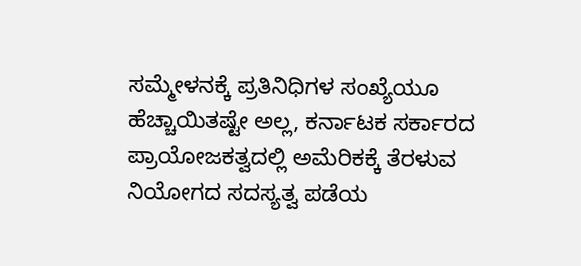ಸಮ್ಮೇಳನಕ್ಕೆ ಪ್ರತಿನಿಧಿಗಳ ಸಂಖ್ಯೆಯೂ ಹೆಚ್ಚಾಯಿತಷ್ಟೇ ಅಲ್ಲ, ಕರ್ನಾಟಕ ಸರ್ಕಾರದ ಪ್ರಾಯೋಜಕತ್ವದಲ್ಲಿ ಅಮೆರಿಕಕ್ಕೆ ತೆರಳುವ ನಿಯೋಗದ ಸದಸ್ಯತ್ವ ಪಡೆಯ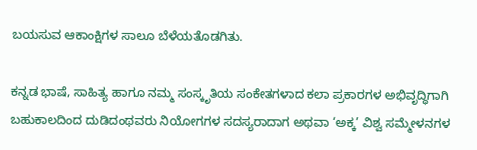ಬಯಸುವ ಆಕಾಂಕ್ಷಿಗಳ ಸಾಲೂ ಬೆಳೆಯತೊಡಗಿತು.

ಕನ್ನಡ ಭಾಷೆ, ಸಾಹಿತ್ಯ ಹಾಗೂ ನಮ್ಮ ಸಂಸ್ಕೃತಿಯ ಸಂಕೇತಗಳಾದ ಕಲಾ ಪ್ರಕಾರಗಳ ಅಭಿವೃದ್ಧಿಗಾಗಿ ಬಹುಕಾಲದಿಂದ ದುಡಿದಂಥವರು ನಿಯೋಗಗಳ ಸದಸ್ಯರಾದಾಗ ಅಥವಾ ‘ಅಕ್ಕ’ ವಿಶ್ವ ಸಮ್ಮೇಳನಗಳ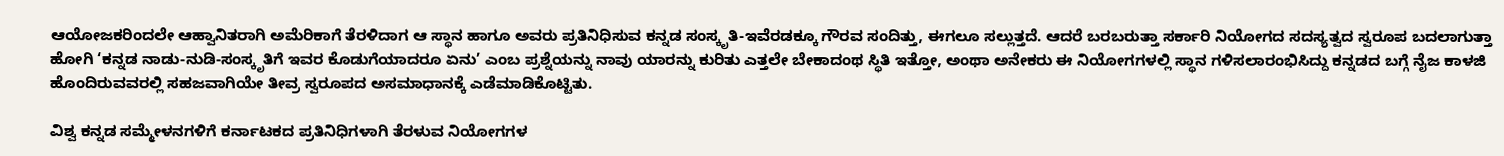ಆಯೋಜಕರಿಂದಲೇ ಆಹ್ವಾನಿತರಾಗಿ ಅಮೆರಿಕಾಗೆ ತೆರಳಿದಾಗ ಆ ಸ್ಥಾನ ಹಾಗೂ ಅವರು ಪ್ರತಿನಿಧಿಸುವ ಕನ್ನಡ ಸಂಸ್ಕೃತಿ-ಇವೆರಡಕ್ಕೂ ಗೌರವ ಸಂದಿತ್ತು, ಈಗಲೂ ಸಲ್ಲುತ್ತದೆ. ಆದರೆ ಬರಬರುತ್ತಾ ಸರ್ಕಾರಿ ನಿಯೋಗದ ಸದಸ್ಯತ್ವದ ಸ್ವರೂಪ ಬದಲಾಗುತ್ತಾ ಹೋಗಿ ‘ಕನ್ನಡ ನಾಡು-ನುಡಿ-ಸಂಸ್ಕೃತಿಗೆ ಇವರ ಕೊಡುಗೆಯಾದರೂ ಏನು’ ಎಂಬ ಪ್ರಶ್ನೆಯನ್ನು ನಾವು ಯಾರನ್ನು ಕುರಿತು ಎತ್ತಲೇ ಬೇಕಾದಂಥ ಸ್ಥಿತಿ ಇತ್ತೋ, ಅಂಥಾ ಅನೇಕರು ಈ ನಿಯೋಗಗಳಲ್ಲಿ ಸ್ಥಾನ ಗಳಿಸಲಾರಂಭಿಸಿದ್ದು ಕನ್ನಡದ ಬಗ್ಗೆ ನೈಜ ಕಾಳಜಿ ಹೊಂದಿರುವವರಲ್ಲಿ ಸಹಜವಾಗಿಯೇ ತೀವ್ರ ಸ್ವರೂಪದ ಅಸಮಾಧಾನಕ್ಕೆ ಎಡೆಮಾಡಿಕೊಟ್ಟಿತು.

ವಿಶ್ವ ಕನ್ನಡ ಸಮ್ಮೇಳನಗಳಿಗೆ ಕರ್ನಾಟಕದ ಪ್ರತಿನಿಧಿಗಳಾಗಿ ತೆರಳುವ ನಿಯೋಗಗಳ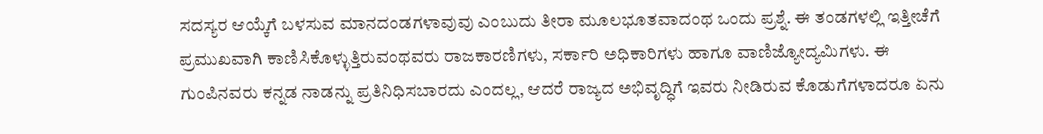ಸದಸ್ಯರ ಆಯ್ಕೆಗೆ ಬಳಸುವ ಮಾನದಂಡಗಳಾವುವು ಎಂಬುದು ತೀರಾ ಮೂಲಭೂತವಾದಂಥ ಒಂದು ಪ್ರಶ್ನೆ. ಈ ತಂಡಗಳಲ್ಲಿ ಇತ್ತೀಚೆಗೆ ಪ್ರಮುಖವಾಗಿ ಕಾಣಿಸಿಕೊಳ್ಳುತ್ತಿರುವಂಥವರು ರಾಜಕಾರಣಿಗಳು, ಸರ್ಕಾರಿ ಅಧಿಕಾರಿಗಳು ಹಾಗೂ ವಾಣಿಜ್ಯೋದ್ಯಮಿಗಳು. ಈ ಗುಂಪಿನವರು ಕನ್ನಡ ನಾಡನ್ನು ಪ್ರತಿನಿಧಿಸಬಾರದು ಎಂದಲ್ಲ, ಆದರೆ ರಾಜ್ಯದ ಅಭಿವೃದ್ಧಿಗೆ ಇವರು ನೀಡಿರುವ ಕೊಡುಗೆಗಳಾದರೂ ಏನು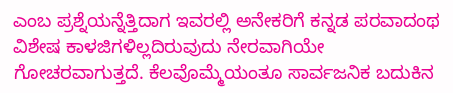ಎಂಬ ಪ್ರಶ್ನೆಯನ್ನೆತ್ತಿದಾಗ ಇವರಲ್ಲಿ ಅನೇಕರಿಗೆ ಕನ್ನಡ ಪರವಾದಂಥ ವಿಶೇಷ ಕಾಳಜಿಗಳಿಲ್ಲದಿರುವುದು ನೇರವಾಗಿಯೇ ಗೋಚರವಾಗುತ್ತದೆ. ಕೆಲವೊಮ್ಮೆಯಂತೂ ಸಾರ್ವಜನಿಕ ಬದುಕಿನ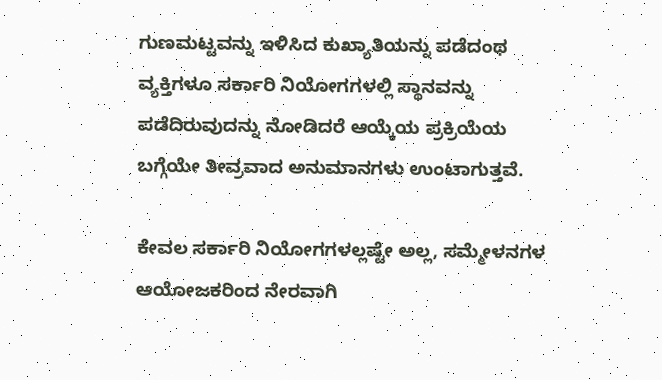ಗುಣಮಟ್ಟವನ್ನು ಇಳಿಸಿದ ಕುಖ್ಯಾತಿಯನ್ನು ಪಡೆದಂಥ ವ್ಯಕ್ತಿಗಳೂ ಸರ್ಕಾರಿ ನಿಯೋಗಗಳಲ್ಲಿ ಸ್ಥಾನವನ್ನು ಪಡೆದಿರುವುದನ್ನು ನೋಡಿದರೆ ಆಯ್ಕೆಯ ಪ್ರಕ್ರಿಯೆಯ ಬಗ್ಗೆಯೇ ತೀವ್ರವಾದ ಅನುಮಾನಗಳು ಉಂಟಾಗುತ್ತವೆ.

ಕೇವಲ ಸರ್ಕಾರಿ ನಿಯೋಗಗಳಲ್ಲಷ್ಟೇ ಅಲ್ಲ, ಸಮ್ಮೇಳನಗಳ ಆಯೋಜಕರಿಂದ ನೇರವಾಗಿ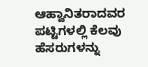ಆಹ್ವಾನಿತರಾದವರ ಪಟ್ಟಿಗಳಲ್ಲಿ ಕೆಲವು ಹೆಸರುಗಳನ್ನು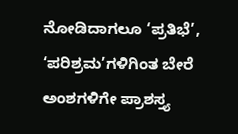ನೋಡಿದಾಗಲೂ ‘ಪ್ರತಿಭೆ’, ‘ಪರಿಶ್ರಮ’ಗಳಿಗಿಂತ ಬೇರೆ ಅಂಶಗಳಿಗೇ ಪ್ರಾಶಸ್ತ್ಯ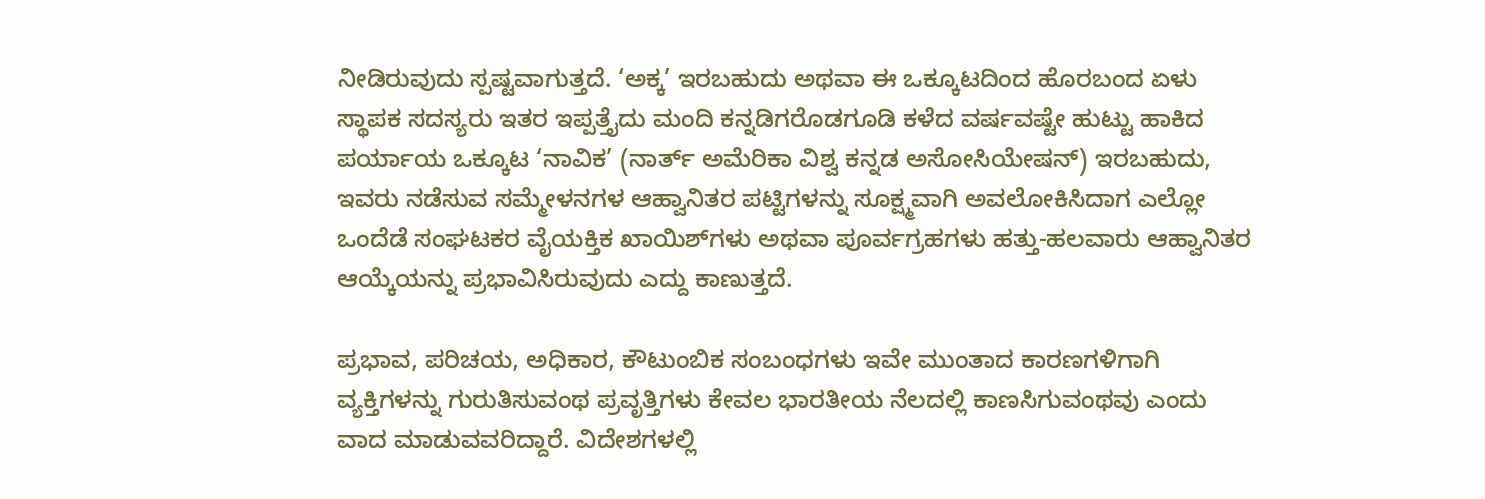ನೀಡಿರುವುದು ಸ್ಪಷ್ಟವಾಗುತ್ತದೆ. ‘ಅಕ್ಕ’ ಇರಬಹುದು ಅಥವಾ ಈ ಒಕ್ಕೂಟದಿಂದ ಹೊರಬಂದ ಏಳು ಸ್ಥಾಪಕ ಸದಸ್ಯರು ಇತರ ಇಪ್ಪತ್ತೈದು ಮಂದಿ ಕನ್ನಡಿಗರೊಡಗೂಡಿ ಕಳೆದ ವರ್ಷವಷ್ಟೇ ಹುಟ್ಟು ಹಾಕಿದ ಪರ್ಯಾಯ ಒಕ್ಕೂಟ ‘ನಾವಿಕ’ (ನಾರ್ತ್ ಅಮೆರಿಕಾ ವಿಶ್ವ ಕನ್ನಡ ಅಸೋಸಿಯೇಷನ್) ಇರಬಹುದು, ಇವರು ನಡೆಸುವ ಸಮ್ಮೇಳನಗಳ ಆಹ್ವಾನಿತರ ಪಟ್ಟಿಗಳನ್ನು ಸೂಕ್ಷ್ಮವಾಗಿ ಅವಲೋಕಿಸಿದಾಗ ಎಲ್ಲೋ ಒಂದೆಡೆ ಸಂಘಟಕರ ವೈಯಕ್ತಿಕ ಖಾಯಿಶ್‌ಗಳು ಅಥವಾ ಪೂರ್ವಗ್ರಹಗಳು ಹತ್ತು-ಹಲವಾರು ಆಹ್ವಾನಿತರ ಆಯ್ಕೆಯನ್ನು ಪ್ರಭಾವಿಸಿರುವುದು ಎದ್ದು ಕಾಣುತ್ತದೆ.

ಪ್ರಭಾವ, ಪರಿಚಯ, ಅಧಿಕಾರ, ಕೌಟುಂಬಿಕ ಸಂಬಂಧಗಳು ಇವೇ ಮುಂತಾದ ಕಾರಣಗಳಿಗಾಗಿ ವ್ಯಕ್ತಿಗಳನ್ನು ಗುರುತಿಸುವಂಥ ಪ್ರವೃತ್ತಿಗಳು ಕೇವಲ ಭಾರತೀಯ ನೆಲದಲ್ಲಿ ಕಾಣಸಿಗುವಂಥವು ಎಂದು ವಾದ ಮಾಡುವವರಿದ್ದಾರೆ. ವಿದೇಶಗಳಲ್ಲಿ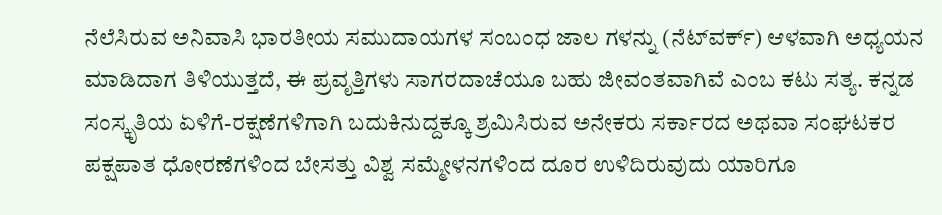ನೆಲೆಸಿರುವ ಅನಿವಾಸಿ ಭಾರತೀಯ ಸಮುದಾಯಗಳ ಸಂಬಂಧ ಜಾಲ ಗಳನ್ನು (ನೆಟ್‌ವರ್ಕ್) ಆಳವಾಗಿ ಅಧ್ಯಯನ ಮಾಡಿದಾಗ ತಿಳಿಯುತ್ತದೆ, ಈ ಪ್ರವೃತ್ತಿಗಳು ಸಾಗರದಾಚೆಯೂ ಬಹು ಜೀವಂತವಾಗಿವೆ ಎಂಬ ಕಟು ಸತ್ಯ. ಕನ್ನಡ ಸಂಸ್ಕೃತಿಯ ಏಳಿಗೆ-ರಕ್ಷಣೆಗಳಿಗಾಗಿ ಬದುಕಿನುದ್ದಕ್ಕೂ ಶ್ರಮಿಸಿರುವ ಅನೇಕರು ಸರ್ಕಾರದ ಅಥವಾ ಸಂಘಟಕರ ಪಕ್ಷಪಾತ ಧೋರಣೆಗಳಿಂದ ಬೇಸತ್ತು ವಿಶ್ವ ಸಮ್ಮೇಳನಗಳಿಂದ ದೂರ ಉಳಿದಿರುವುದು ಯಾರಿಗೂ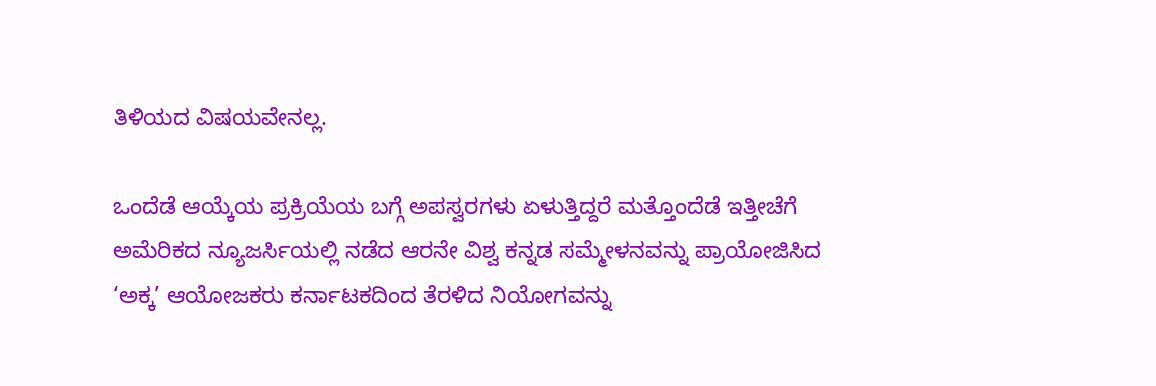ತಿಳಿಯದ ವಿಷಯವೇನಲ್ಲ.

ಒಂದೆಡೆ ಆಯ್ಕೆಯ ಪ್ರಕ್ರಿಯೆಯ ಬಗ್ಗೆ ಅಪಸ್ವರಗಳು ಏಳುತ್ತಿದ್ದರೆ ಮತ್ತೊಂದೆಡೆ ಇತ್ತೀಚೆಗೆ ಅಮೆರಿಕದ ನ್ಯೂಜರ್ಸಿಯಲ್ಲಿ ನಡೆದ ಆರನೇ ವಿಶ್ವ ಕನ್ನಡ ಸಮ್ಮೇಳನವನ್ನು ಪ್ರಾಯೋಜಿಸಿದ ‘ಅಕ್ಕ’ ಆಯೋಜಕರು ಕರ್ನಾಟಕದಿಂದ ತೆರಳಿದ ನಿಯೋಗವನ್ನು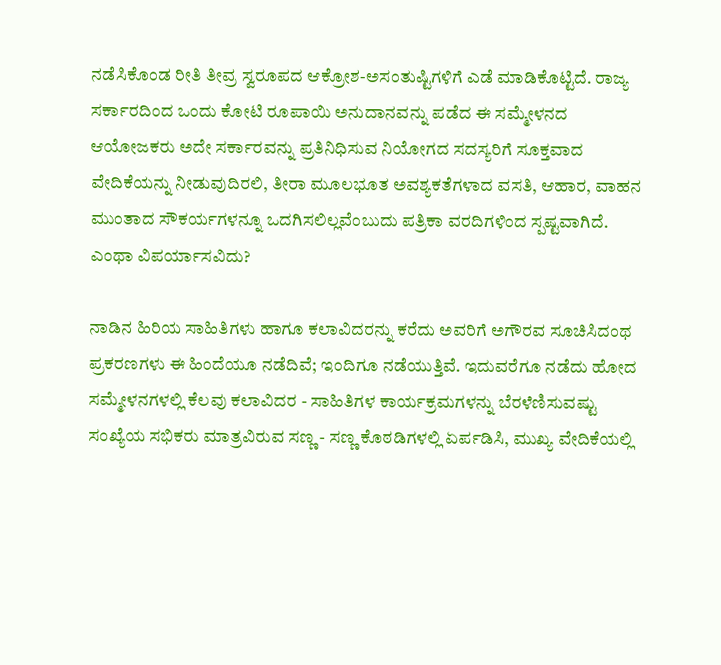ನಡೆಸಿಕೊಂಡ ರೀತಿ ತೀವ್ರ ಸ್ವರೂಪದ ಆಕ್ರೋಶ-ಅಸಂತುಷ್ಟಿಗಳಿಗೆ ಎಡೆ ಮಾಡಿಕೊಟ್ಟಿದೆ. ರಾಜ್ಯ ಸರ್ಕಾರದಿಂದ ಒಂದು ಕೋಟಿ ರೂಪಾಯಿ ಅನುದಾನವನ್ನು ಪಡೆದ ಈ ಸಮ್ಮೇಳನದ ಆಯೋಜಕರು ಅದೇ ಸರ್ಕಾರವನ್ನು ಪ್ರತಿನಿಧಿಸುವ ನಿಯೋಗದ ಸದಸ್ಯರಿಗೆ ಸೂಕ್ತವಾದ ವೇದಿಕೆಯನ್ನು ನೀಡುವುದಿರಲಿ, ತೀರಾ ಮೂಲಭೂತ ಅವಶ್ಯಕತೆಗಳಾದ ವಸತಿ, ಆಹಾರ, ವಾಹನ ಮುಂತಾದ ಸೌಕರ್ಯಗಳನ್ನೂ ಒದಗಿಸಲಿಲ್ಲವೆಂಬುದು ಪತ್ರಿಕಾ ವರದಿಗಳಿಂದ ಸ್ಪಷ್ಟವಾಗಿದೆ. ಎಂಥಾ ವಿಪರ್ಯಾಸವಿದು?

ನಾಡಿನ ಹಿರಿಯ ಸಾಹಿತಿಗಳು ಹಾಗೂ ಕಲಾವಿದರನ್ನು ಕರೆದು ಅವರಿಗೆ ಅಗೌರವ ಸೂಚಿಸಿದಂಥ ಪ್ರಕರಣಗಳು ಈ ಹಿಂದೆಯೂ ನಡೆದಿವೆ; ಇಂದಿಗೂ ನಡೆಯುತ್ತಿವೆ. ಇದುವರೆಗೂ ನಡೆದು ಹೋದ ಸಮ್ಮೇಳನಗಳಲ್ಲಿ ಕೆಲವು ಕಲಾವಿದರ - ಸಾಹಿತಿಗಳ ಕಾರ್ಯಕ್ರಮಗಳನ್ನು ಬೆರಳೆಣಿಸುವಷ್ಟು ಸಂಖ್ಯೆಯ ಸಭಿಕರು ಮಾತ್ರವಿರುವ ಸಣ್ಣ - ಸಣ್ಣ ಕೊಠಡಿಗಳಲ್ಲಿ ಏರ್ಪಡಿಸಿ, ಮುಖ್ಯ ವೇದಿಕೆಯಲ್ಲಿ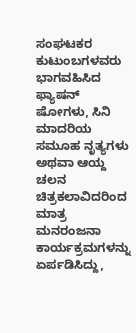ಸಂಘಟಕರ ಕುಟುಂಬಗಳವರು ಭಾಗವಹಿಸಿದ ಫ್ಯಾಷನ್ ಷೋಗಳು, ಸಿನಿ ಮಾದರಿಯ ಸಮೂಹ ನೃತ್ಯಗಳು ಅಥವಾ ಆಯ್ದ ಚಲನ ಚಿತ್ರಕಲಾವಿದರಿಂದ ಮಾತ್ರ ಮನರಂಜನಾ ಕಾರ್ಯಕ್ರಮಗಳನ್ನು ಏರ್ಪಡಿಸಿದ್ದು,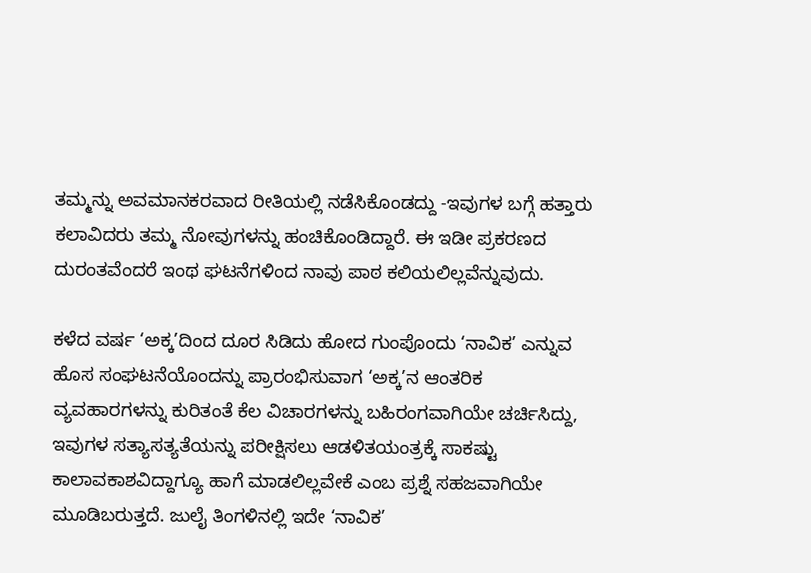ತಮ್ಮನ್ನು ಅವಮಾನಕರವಾದ ರೀತಿಯಲ್ಲಿ ನಡೆಸಿಕೊಂಡದ್ದು -ಇವುಗಳ ಬಗ್ಗೆ ಹತ್ತಾರು ಕಲಾವಿದರು ತಮ್ಮ ನೋವುಗಳನ್ನು ಹಂಚಿಕೊಂಡಿದ್ದಾರೆ. ಈ ಇಡೀ ಪ್ರಕರಣದ ದುರಂತವೆಂದರೆ ಇಂಥ ಘಟನೆಗಳಿಂದ ನಾವು ಪಾಠ ಕಲಿಯಲಿಲ್ಲವೆನ್ನುವುದು.

ಕಳೆದ ವರ್ಷ ‘ಅಕ್ಕ’ದಿಂದ ದೂರ ಸಿಡಿದು ಹೋದ ಗುಂಪೊಂದು ‘ನಾವಿಕ’ ಎನ್ನುವ ಹೊಸ ಸಂಘಟನೆಯೊಂದನ್ನು ಪ್ರಾರಂಭಿಸುವಾಗ ‘ಅಕ್ಕ’ನ ಆಂತರಿಕ ವ್ಯವಹಾರಗಳನ್ನು ಕುರಿತಂತೆ ಕೆಲ ವಿಚಾರಗಳನ್ನು ಬಹಿರಂಗವಾಗಿಯೇ ಚರ್ಚಿಸಿದ್ದು, ಇವುಗಳ ಸತ್ಯಾಸತ್ಯತೆಯನ್ನು ಪರೀಕ್ಷಿಸಲು ಆಡಳಿತಯಂತ್ರಕ್ಕೆ ಸಾಕಷ್ಟು ಕಾಲಾವಕಾಶವಿದ್ದಾಗ್ಯೂ ಹಾಗೆ ಮಾಡಲಿಲ್ಲವೇಕೆ ಎಂಬ ಪ್ರಶ್ನೆ ಸಹಜವಾಗಿಯೇ ಮೂಡಿಬರುತ್ತದೆ. ಜುಲೈ ತಿಂಗಳಿನಲ್ಲಿ ಇದೇ ‘ನಾವಿಕ’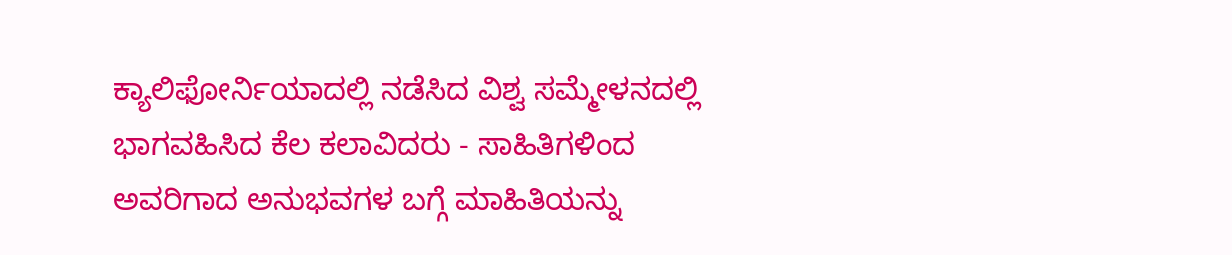ಕ್ಯಾಲಿಫೋರ್ನಿಯಾದಲ್ಲಿ ನಡೆಸಿದ ವಿಶ್ವ ಸಮ್ಮೇಳನದಲ್ಲಿ ಭಾಗವಹಿಸಿದ ಕೆಲ ಕಲಾವಿದರು - ಸಾಹಿತಿಗಳಿಂದ ಅವರಿಗಾದ ಅನುಭವಗಳ ಬಗ್ಗೆ ಮಾಹಿತಿಯನ್ನು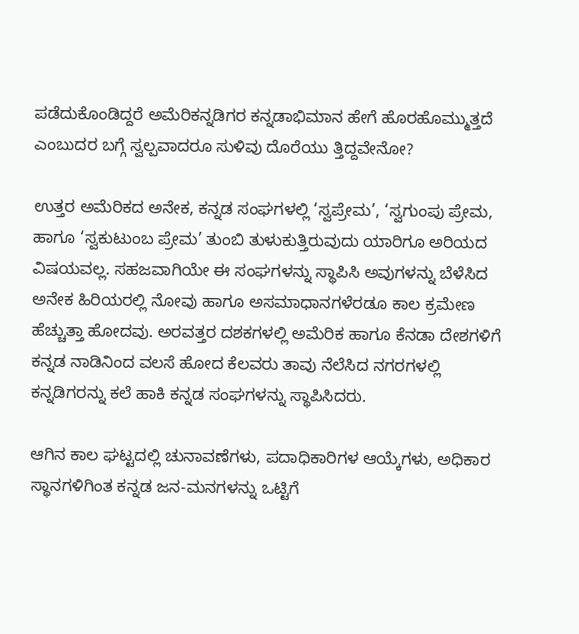ಪಡೆದುಕೊಂಡಿದ್ದರೆ ಅಮೆರಿಕನ್ನಡಿಗರ ಕನ್ನಡಾಭಿಮಾನ ಹೇಗೆ ಹೊರಹೊಮ್ಮುತ್ತದೆ ಎಂಬುದರ ಬಗ್ಗೆ ಸ್ವಲ್ಪವಾದರೂ ಸುಳಿವು ದೊರೆಯು ತ್ತಿದ್ದವೇನೋ?

ಉತ್ತರ ಅಮೆರಿಕದ ಅನೇಕ, ಕನ್ನಡ ಸಂಘಗಳಲ್ಲಿ ‘ಸ್ವಪ್ರೇಮ’, ‘ಸ್ವಗುಂಪು ಪ್ರೇಮ, ಹಾಗೂ ‘ಸ್ವಕುಟುಂಬ ಪ್ರೇಮ’ ತುಂಬಿ ತುಳುಕುತ್ತಿರುವುದು ಯಾರಿಗೂ ಅರಿಯದ ವಿಷಯವಲ್ಲ. ಸಹಜವಾಗಿಯೇ ಈ ಸಂಘಗಳನ್ನು ಸ್ಥಾಪಿಸಿ ಅವುಗಳನ್ನು ಬೆಳೆಸಿದ ಅನೇಕ ಹಿರಿಯರಲ್ಲಿ ನೋವು ಹಾಗೂ ಅಸಮಾಧಾನಗಳೆರಡೂ ಕಾಲ ಕ್ರಮೇಣ ಹೆಚ್ಚುತ್ತಾ ಹೋದವು. ಅರವತ್ತರ ದಶಕಗಳಲ್ಲಿ ಅಮೆರಿಕ ಹಾಗೂ ಕೆನಡಾ ದೇಶಗಳಿಗೆ ಕನ್ನಡ ನಾಡಿನಿಂದ ವಲಸೆ ಹೋದ ಕೆಲವರು ತಾವು ನೆಲೆಸಿದ ನಗರಗಳಲ್ಲಿ ಕನ್ನಡಿಗರನ್ನು ಕಲೆ ಹಾಕಿ ಕನ್ನಡ ಸಂಘಗಳನ್ನು ಸ್ಥಾಪಿಸಿದರು.

ಆಗಿನ ಕಾಲ ಘಟ್ಟದಲ್ಲಿ ಚುನಾವಣೆಗಳು, ಪದಾಧಿಕಾರಿಗಳ ಆಯ್ಕೆಗಳು, ಅಧಿಕಾರ ಸ್ಥಾನಗಳಿಗಿಂತ ಕನ್ನಡ ಜನ-ಮನಗಳನ್ನು ಒಟ್ಟಿಗೆ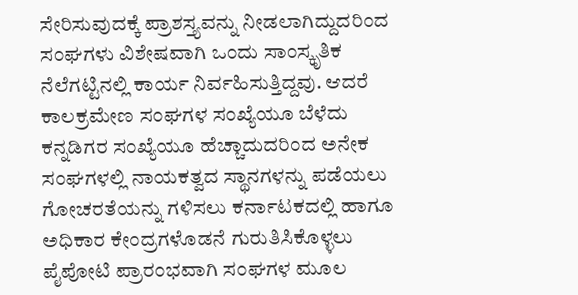ಸೇರಿಸುವುದಕ್ಕೆ ಪ್ರಾಶಸ್ತ್ಯವನ್ನು ನೀಡಲಾಗಿದ್ದುದರಿಂದ ಸಂಘಗಳು ವಿಶೇಷವಾಗಿ ಒಂದು ಸಾಂಸ್ಕೃತಿಕ ನೆಲೆಗಟ್ಟಿನಲ್ಲಿ ಕಾರ್ಯ ನಿರ್ವಹಿಸುತ್ತಿದ್ದವು. ಆದರೆ ಕಾಲಕ್ರಮೇಣ ಸಂಘಗಳ ಸಂಖ್ಯೆಯೂ ಬೆಳೆದು ಕನ್ನಡಿಗರ ಸಂಖ್ಯೆಯೂ ಹೆಚ್ಚಾದುದರಿಂದ ಅನೇಕ ಸಂಘಗಳಲ್ಲಿ ನಾಯಕತ್ವದ ಸ್ಥಾನಗಳನ್ನು ಪಡೆಯಲು ಗೋಚರತೆಯನ್ನು ಗಳಿಸಲು ಕರ್ನಾಟಕದಲ್ಲಿ ಹಾಗೂ ಅಧಿಕಾರ ಕೇಂದ್ರಗಳೊಡನೆ ಗುರುತಿಸಿಕೊಳ್ಳಲು ಪೈಪೋಟಿ ಪ್ರಾರಂಭವಾಗಿ ಸಂಘಗಳ ಮೂಲ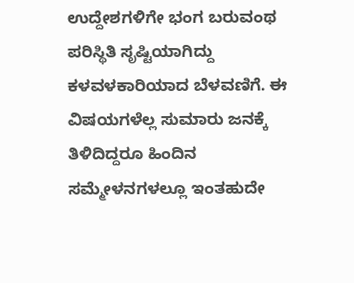ಉದ್ದೇಶಗಳಿಗೇ ಭಂಗ ಬರುವಂಥ ಪರಿಸ್ಥಿತಿ ಸೃಷ್ಟಿಯಾಗಿದ್ದು ಕಳವಳಕಾರಿಯಾದ ಬೆಳವಣಿಗೆ. ಈ ವಿಷಯಗಳೆಲ್ಲ ಸುಮಾರು ಜನಕ್ಕೆ ತಿಳಿದಿದ್ದರೂ ಹಿಂದಿನ ಸಮ್ಮೇಳನಗಳಲ್ಲೂ ಇಂತಹುದೇ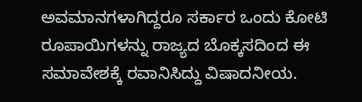ಅವಮಾನಗಳಾಗಿದ್ದರೂ ಸರ್ಕಾರ ಒಂದು ಕೋಟಿ ರೂಪಾಯಿಗಳನ್ನು ರಾಜ್ಯದ ಬೊಕ್ಕಸದಿಂದ ಈ ಸಮಾವೇಶಕ್ಕೆ ರವಾನಿಸಿದ್ದು ವಿಷಾದನೀಯ.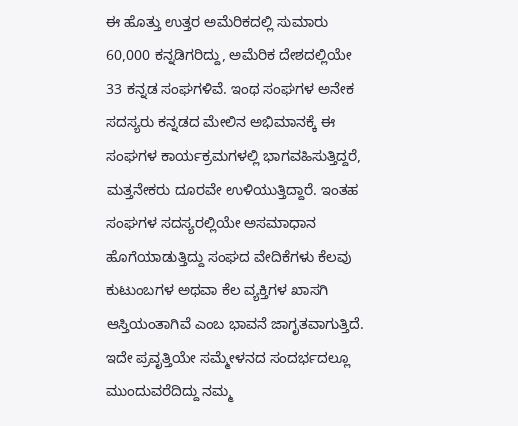ಈ ಹೊತ್ತು ಉತ್ತರ ಅಮೆರಿಕದಲ್ಲಿ ಸುಮಾರು 60,000 ಕನ್ನಡಿಗರಿದ್ದು, ಅಮೆರಿಕ ದೇಶದಲ್ಲಿಯೇ 33 ಕನ್ನಡ ಸಂಘಗಳಿವೆ. ಇಂಥ ಸಂಘಗಳ ಅನೇಕ ಸದಸ್ಯರು ಕನ್ನಡದ ಮೇಲಿನ ಅಭಿಮಾನಕ್ಕೆ ಈ ಸಂಘಗಳ ಕಾರ್ಯಕ್ರಮಗಳಲ್ಲಿ ಭಾಗವಹಿಸುತ್ತಿದ್ದರೆ, ಮತ್ತನೇಕರು ದೂರವೇ ಉಳಿಯುತ್ತಿದ್ದಾರೆ. ಇಂತಹ ಸಂಘಗಳ ಸದಸ್ಯರಲ್ಲಿಯೇ ಅಸಮಾಧಾನ ಹೊಗೆಯಾಡುತ್ತಿದ್ದು ಸಂಘದ ವೇದಿಕೆಗಳು ಕೆಲವು ಕುಟುಂಬಗಳ ಅಥವಾ ಕೆಲ ವ್ಯಕ್ತಿಗಳ ಖಾಸಗಿ ಆಸ್ತಿಯಂತಾಗಿವೆ ಎಂಬ ಭಾವನೆ ಜಾಗೃತವಾಗುತ್ತಿದೆ. ಇದೇ ಪ್ರವೃತ್ತಿಯೇ ಸಮ್ಮೇಳನದ ಸಂದರ್ಭದಲ್ಲೂ ಮುಂದುವರೆದಿದ್ದು ನಮ್ಮ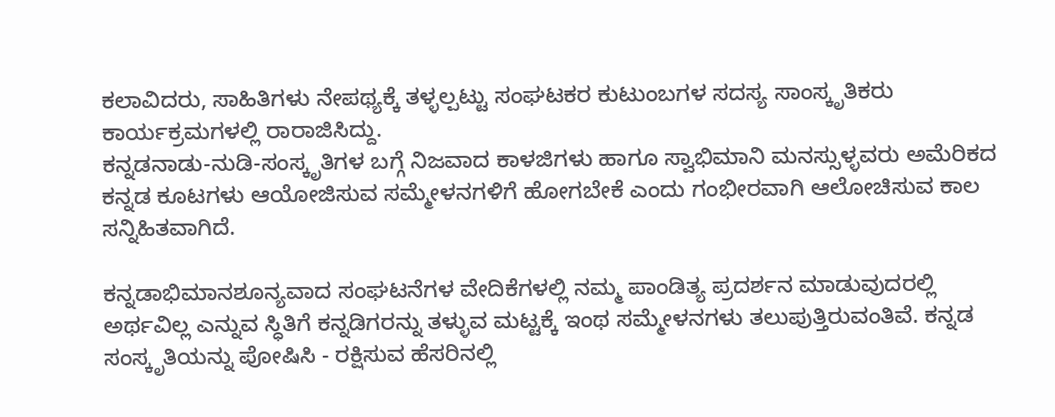ಕಲಾವಿದರು, ಸಾಹಿತಿಗಳು ನೇಪಥ್ಯಕ್ಕೆ ತಳ್ಳಲ್ಪಟ್ಟು ಸಂಘಟಕರ ಕುಟುಂಬಗಳ ಸದಸ್ಯ ಸಾಂಸ್ಕೃತಿಕರು ಕಾರ್ಯಕ್ರಮಗಳಲ್ಲಿ ರಾರಾಜಿಸಿದ್ದು.
ಕನ್ನಡನಾಡು-ನುಡಿ-ಸಂಸ್ಕೃತಿಗಳ ಬಗ್ಗೆ ನಿಜವಾದ ಕಾಳಜಿಗಳು ಹಾಗೂ ಸ್ವಾಭಿಮಾನಿ ಮನಸ್ಸುಳ್ಳವರು ಅಮೆರಿಕದ ಕನ್ನಡ ಕೂಟಗಳು ಆಯೋಜಿಸುವ ಸಮ್ಮೇಳನಗಳಿಗೆ ಹೋಗಬೇಕೆ ಎಂದು ಗಂಭೀರವಾಗಿ ಆಲೋಚಿಸುವ ಕಾಲ ಸನ್ನಿಹಿತವಾಗಿದೆ.

ಕನ್ನಡಾಭಿಮಾನಶೂನ್ಯವಾದ ಸಂಘಟನೆಗಳ ವೇದಿಕೆಗಳಲ್ಲಿ ನಮ್ಮ ಪಾಂಡಿತ್ಯ ಪ್ರದರ್ಶನ ಮಾಡುವುದರಲ್ಲಿ ಅರ್ಥವಿಲ್ಲ ಎನ್ನುವ ಸ್ಧಿತಿಗೆ ಕನ್ನಡಿಗರನ್ನು ತಳ್ಳುವ ಮಟ್ಟಕ್ಕೆ ಇಂಥ ಸಮ್ಮೇಳನಗಳು ತಲುಪುತ್ತಿರುವಂತಿವೆ. ಕನ್ನಡ ಸಂಸ್ಕೃತಿಯನ್ನು ಪೋಷಿಸಿ - ರಕ್ಷಿಸುವ ಹೆಸರಿನಲ್ಲಿ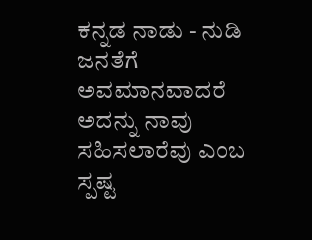ಕನ್ನಡ ನಾಡು - ನುಡಿ ಜನತೆಗೆ ಅವಮಾನವಾದರೆ ಅದನ್ನು ನಾವು ಸಹಿಸಲಾರೆವು ಎಂಬ ಸ್ಪಷ್ಟ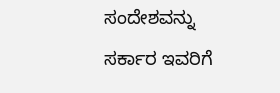ಸಂದೇಶವನ್ನು ಸರ್ಕಾರ ಇವರಿಗೆ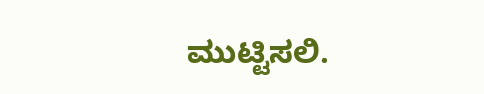ಮುಟ್ಟಿಸಲಿ.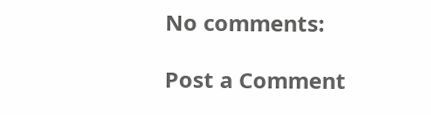No comments:

Post a Comment